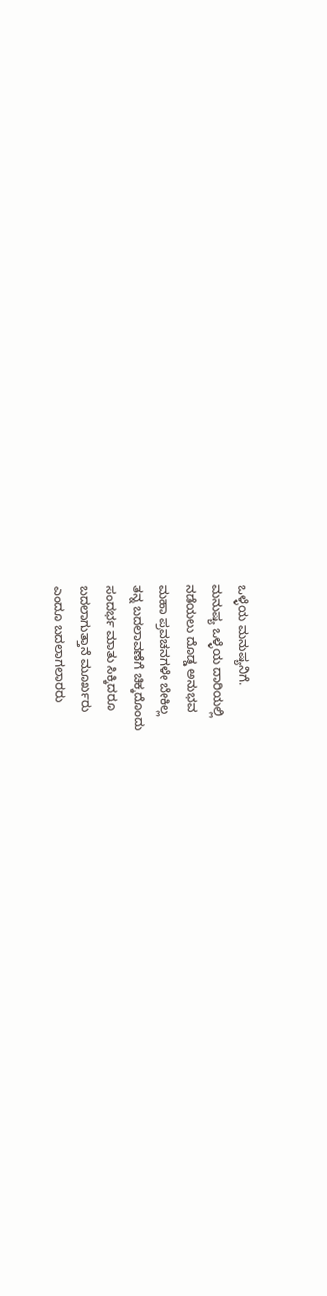ಒಳ್ಳೆಯ ಮನುಷ್ಯನಿಗೆ.
ಮನುಷ್ಯ ಒಳ್ಳೆಯ ದಾರಿಯಲ್ಲಿ
ನಡೆಯಲು ದೊಡ್ಡ ಅನುಭವ
ಮಹಾ ಪ್ರವಚನಗಳೇ ಬೇಕಿಲ್ಲ
ತನ್ನ ಬದಲಾವಣೆಗೆ ಚಿಕ್ಕದೊಂದು
ಸಂದರ್ಭ ಮಾತು ಸಿಕ್ಕಿದರೂ
ಬದಲಾಗುತ್ತಾನೆ ಮೂರ್ಖರು
ಎಂದೂ ಬದಲಾಗಲಾರರು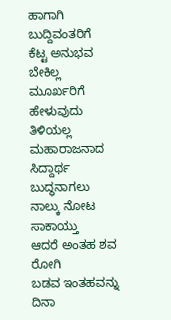ಹಾಗಾಗಿ ಬುದ್ದಿವಂತರಿಗೆ
ಕೆಟ್ಟ ಅನುಭವ ಬೇಕಿಲ್ಲ
ಮೂರ್ಖರಿಗೆ ಹೇಳುವುದು
ತಿಳಿಯಲ್ಲ ಮಹಾರಾಜನಾದ
ಸಿದ್ದಾರ್ಥ ಬುದ್ಧನಾಗಲು
ನಾಲ್ಕು ನೋಟ ಸಾಕಾಯ್ತು
ಆದರೆ ಅಂತಹ ಶವ ರೋಗಿ
ಬಡವ ಇಂತಹವನ್ನು ದಿನಾ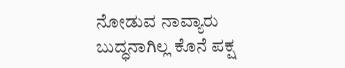ನೋಡುವ ನಾವ್ಯಾರು
ಬುದ್ಧನಾಗಿಲ್ಲ ಕೊನೆ ಪಕ್ಷ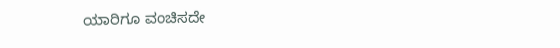ಯಾರಿಗೂ ವಂಚಿಸದೇ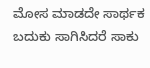ಮೋಸ ಮಾಡದೇ ಸಾರ್ಥಕ
ಬದುಕು ಸಾಗಿಸಿದರೆ ಸಾಕು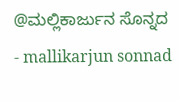@ಮಲ್ಲಿಕಾರ್ಜುನ ಸೊನ್ನದ
- mallikarjun sonnad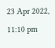23 Apr 2022, 11:10 pm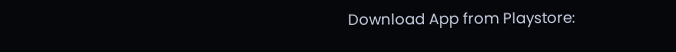Download App from Playstore: